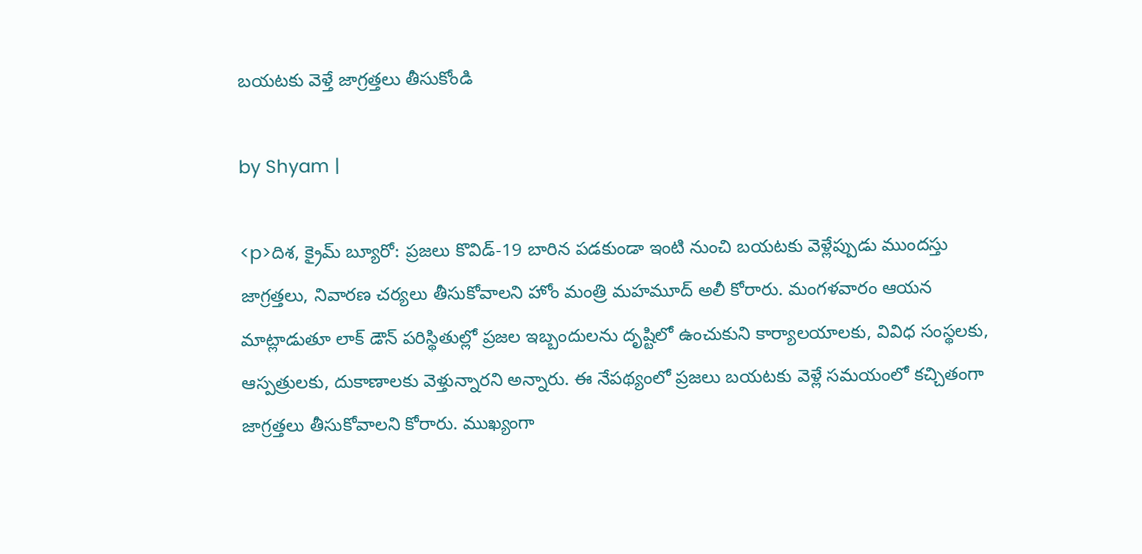బయటకు వెళ్తే జాగ్రత్తలు తీసుకోండి

by Shyam |

<p>దిశ, క్రైమ్ బ్యూరో: ప్రజలు కొవిడ్-19 బారిన పడకుండా ఇంటి నుంచి బయటకు వెళ్లేప్పుడు ముందస్తు జాగ్రత్తలు, నివారణ చర్యలు తీసుకోవాలని హోం మంత్రి మహమూద్ అలీ కోరారు. మంగళవారం ఆయన మాట్లాడుతూ లాక్ డౌన్ పరిస్థితుల్లో ప్రజల ఇబ్బందులను దృష్టిలో ఉంచుకుని కార్యాలయాలకు, వివిధ సంస్థలకు, ఆస్పత్రులకు, దుకాణాలకు వెళ్తున్నారని అన్నారు. ఈ నేపథ్యంలో ప్రజలు బయటకు వెళ్లే సమయంలో కచ్చితంగా జాగ్రత్తలు తీసుకోవాలని కోరారు. ముఖ్యంగా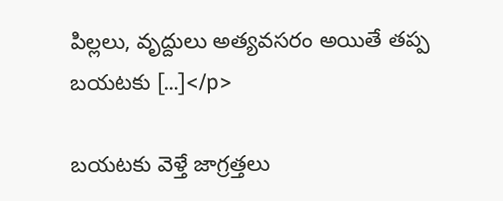పిల్లలు, వృద్దులు అత్యవసరం అయితే తప్ప బయటకు […]</p>

బయటకు వెళ్తే జాగ్రత్తలు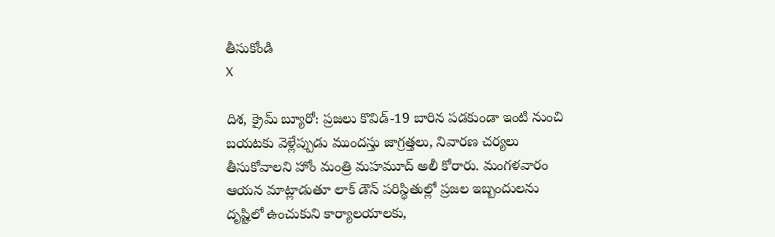తీసుకోండి
X

దిశ, క్రైమ్ బ్యూరో: ప్రజలు కొవిడ్-19 బారిన పడకుండా ఇంటి నుంచి బయటకు వెళ్లేప్పుడు ముందస్తు జాగ్రత్తలు, నివారణ చర్యలు తీసుకోవాలని హోం మంత్రి మహమూద్ అలీ కోరారు. మంగళవారం ఆయన మాట్లాడుతూ లాక్ డౌన్ పరిస్థితుల్లో ప్రజల ఇబ్బందులను దృష్టిలో ఉంచుకుని కార్యాలయాలకు,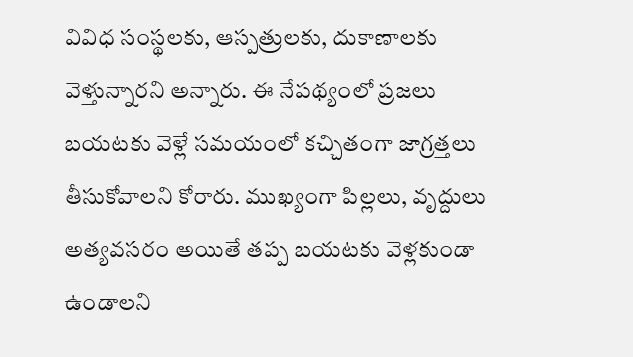వివిధ సంస్థలకు, ఆస్పత్రులకు, దుకాణాలకు వెళ్తున్నారని అన్నారు. ఈ నేపథ్యంలో ప్రజలు బయటకు వెళ్లే సమయంలో కచ్చితంగా జాగ్రత్తలు తీసుకోవాలని కోరారు. ముఖ్యంగా పిల్లలు, వృద్దులు అత్యవసరం అయితే తప్ప బయటకు వెళ్లకుండా ఉండాలని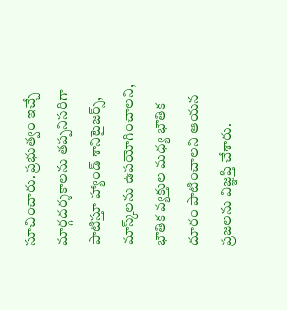సూచించారు. ప్రభుత్వం ఇచ్చే మార్గదర్శకాలను తప్పనిసరిగా పాటిస్తూ హ్యాండ్ శానిటైజర్స్, మాస్క్‌లను ఉపయోగించాలని, భౌతిక వ్యక్తుల మధ్య భౌతిక దూరం పాటించాలని ఆయన ప్రజలను విజ్ఞప్తి చేశారు.